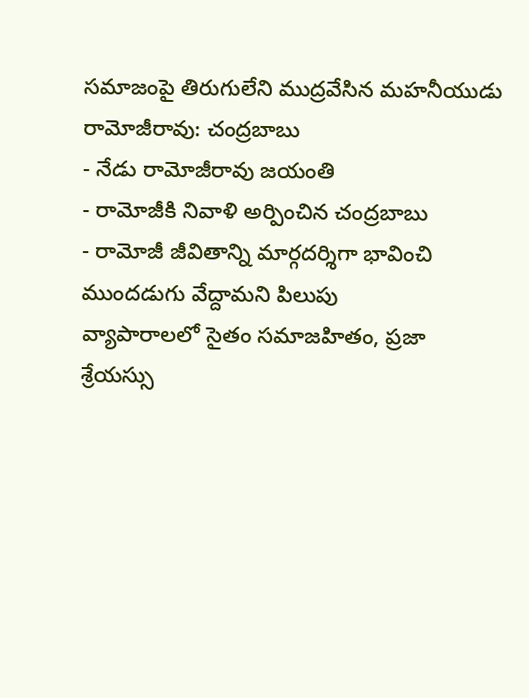సమాజంపై తిరుగులేని ముద్రవేసిన మహనీయుడు రామోజీరావు: చంద్రబాబు
- నేడు రామోజీరావు జయంతి
- రామోజీకి నివాళి అర్పించిన చంద్రబాబు
- రామోజీ జీవితాన్ని మార్గదర్శిగా భావించి ముందడుగు వేద్దామని పిలుపు
వ్యాపారాలలో సైతం సమాజహితం, ప్రజా శ్రేయస్సు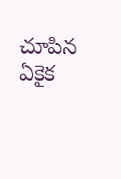చూపిన ఏకైక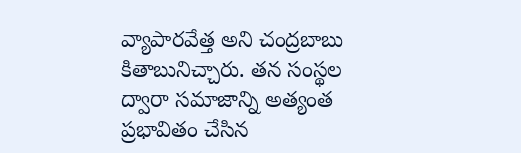వ్యాపారవేత్త అని చంద్రబాబు కితాబునిచ్చారు. తన సంస్థల ద్వారా సమాజాన్ని అత్యంత ప్రభావితం చేసిన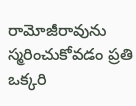రామోజీరావును స్మరించుకోవడం ప్రతి ఒక్కరి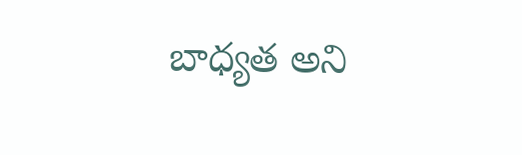బాధ్యత అని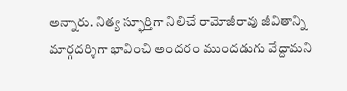అన్నారు. నిత్య స్ఫూర్తిగా నిలిచే రామోజీరావు జీవితాన్ని మార్గదర్శిగా భావించి అందరం ముందడుగు వేద్దామని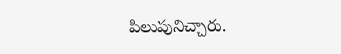పిలుపునిచ్చారు.